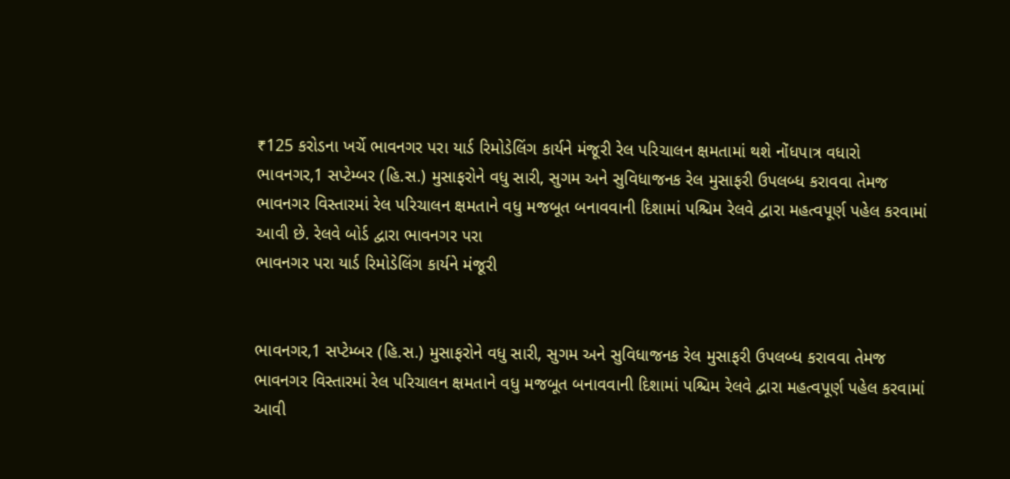₹125 કરોડના ખર્ચે ભાવનગર પરા યાર્ડ રિમોડેલિંગ કાર્યને મંજૂરી રેલ પરિચાલન ક્ષમતામાં થશે નોંધપાત્ર વધારો
ભાવનગર,1 સપ્ટેમ્બર (હિ.સ.) મુસાફરોને વધુ સારી, સુગમ અને સુવિધાજનક રેલ મુસાફરી ઉપલબ્ધ કરાવવા તેમજ ભાવનગર વિસ્તારમાં રેલ પરિચાલન ક્ષમતાને વધુ મજબૂત બનાવવાની દિશામાં પશ્ચિમ રેલવે દ્વારા મહત્વપૂર્ણ પહેલ કરવામાં આવી છે. રેલવે બોર્ડ દ્વારા ભાવનગર પરા
ભાવનગર પરા યાર્ડ રિમોડેલિંગ કાર્યને મંજૂરી


ભાવનગર,1 સપ્ટેમ્બર (હિ.સ.) મુસાફરોને વધુ સારી, સુગમ અને સુવિધાજનક રેલ મુસાફરી ઉપલબ્ધ કરાવવા તેમજ ભાવનગર વિસ્તારમાં રેલ પરિચાલન ક્ષમતાને વધુ મજબૂત બનાવવાની દિશામાં પશ્ચિમ રેલવે દ્વારા મહત્વપૂર્ણ પહેલ કરવામાં આવી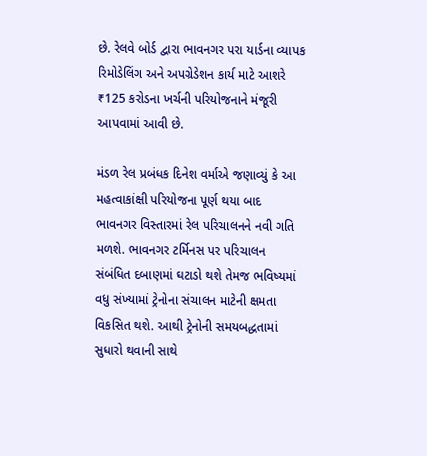છે. રેલવે બોર્ડ દ્વારા ભાવનગર પરા યાર્ડના વ્યાપક રિમોડેલિંગ અને અપગ્રેડેશન કાર્ય માટે આશરે ₹125 કરોડના ખર્ચની પરિયોજનાને મંજૂરી આપવામાં આવી છે.

મંડળ રેલ પ્રબંધક દિનેશ વર્માએ જણાવ્યું કે આ મહત્વાકાંક્ષી પરિયોજના પૂર્ણ થયા બાદ ભાવનગર વિસ્તારમાં રેલ પરિચાલનને નવી ગતિ મળશે. ભાવનગર ટર્મિનસ પર પરિચાલન સંબંધિત દબાણમાં ઘટાડો થશે તેમજ ભવિષ્યમાં વધુ સંખ્યામાં ટ્રેનોના સંચાલન માટેની ક્ષમતા વિકસિત થશે. આથી ટ્રેનોની સમયબદ્ધતામાં સુધારો થવાની સાથે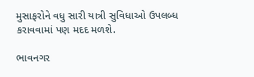મુસાફરોને વધુ સારી યાત્રી સુવિધાઓ ઉપલબ્ધ કરાવવામાં પણ મદદ મળશે.

ભાવનગર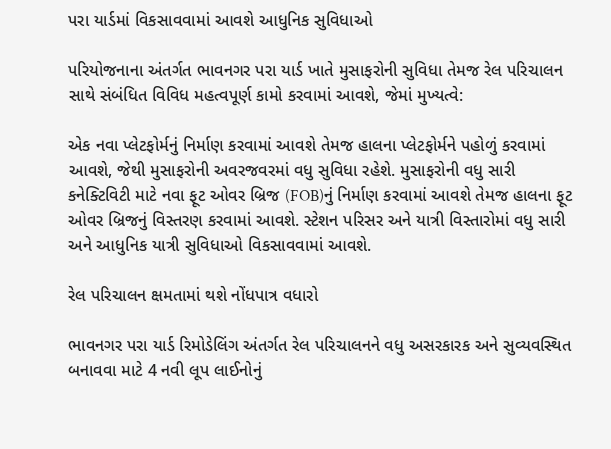પરા યાર્ડમાં વિકસાવવામાં આવશે આધુનિક સુવિધાઓ

પરિયોજનાના અંતર્ગત ભાવનગર પરા યાર્ડ ખાતે મુસાફરોની સુવિધા તેમજ રેલ પરિચાલન સાથે સંબંધિત વિવિધ મહત્વપૂર્ણ કામો કરવામાં આવશે, જેમાં મુખ્યત્વે:

એક નવા પ્લેટફોર્મનું નિર્માણ કરવામાં આવશે તેમજ હાલના પ્લેટફોર્મને પહોળું કરવામાં આવશે, જેથી મુસાફરોની અવરજવરમાં વધુ સુવિધા રહેશે. મુસાફરોની વધુ સારી કનેક્ટિવિટી માટે નવા ફૂટ ઓવર બ્રિજ (FOB)નું નિર્માણ કરવામાં આવશે તેમજ હાલના ફૂટ ઓવર બ્રિજનું વિસ્તરણ કરવામાં આવશે. સ્ટેશન પરિસર અને યાત્રી વિસ્તારોમાં વધુ સારી અને આધુનિક યાત્રી સુવિધાઓ વિકસાવવામાં આવશે.

રેલ પરિચાલન ક્ષમતામાં થશે નોંધપાત્ર વધારો

ભાવનગર પરા યાર્ડ રિમોડેલિંગ અંતર્ગત રેલ પરિચાલનને વધુ અસરકારક અને સુવ્યવસ્થિત બનાવવા માટે 4 નવી લૂપ લાઈનોનું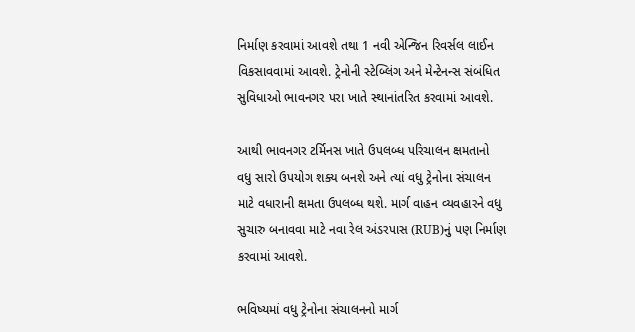નિર્માણ કરવામાં આવશે તથા 1 નવી એન્જિન રિવર્સલ લાઈન વિકસાવવામાં આવશે. ટ્રેનોની સ્ટેબ્લિંગ અને મેન્ટેનન્સ સંબંધિત સુવિધાઓ ભાવનગર પરા ખાતે સ્થાનાંતરિત કરવામાં આવશે.

આથી ભાવનગર ટર્મિનસ ખાતે ઉપલબ્ધ પરિચાલન ક્ષમતાનો વધુ સારો ઉપયોગ શક્ય બનશે અને ત્યાં વધુ ટ્રેનોના સંચાલન માટે વધારાની ક્ષમતા ઉપલબ્ધ થશે. માર્ગ વાહન વ્યવહારને વધુ સુચારુ બનાવવા માટે નવા રેલ અંડરપાસ (RUB)નું પણ નિર્માણ કરવામાં આવશે.

ભવિષ્યમાં વધુ ટ્રેનોના સંચાલનનો માર્ગ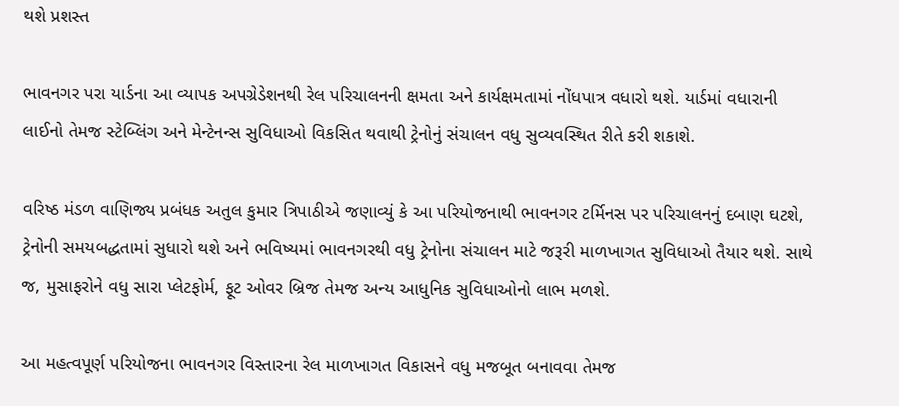થશે પ્રશસ્ત

ભાવનગર પરા યાર્ડના આ વ્યાપક અપગ્રેડેશનથી રેલ પરિચાલનની ક્ષમતા અને કાર્યક્ષમતામાં નોંધપાત્ર વધારો થશે. યાર્ડમાં વધારાની લાઈનો તેમજ સ્ટેબ્લિંગ અને મેન્ટેનન્સ સુવિધાઓ વિકસિત થવાથી ટ્રેનોનું સંચાલન વધુ સુવ્યવસ્થિત રીતે કરી શકાશે.

વરિષ્ઠ મંડળ વાણિજ્ય પ્રબંધક અતુલ કુમાર ત્રિપાઠીએ જણાવ્યું કે આ પરિયોજનાથી ભાવનગર ટર્મિનસ પર પરિચાલનનું દબાણ ઘટશે, ટ્રેનોની સમયબદ્ધતામાં સુધારો થશે અને ભવિષ્યમાં ભાવનગરથી વધુ ટ્રેનોના સંચાલન માટે જરૂરી માળખાગત સુવિધાઓ તૈયાર થશે. સાથે જ, મુસાફરોને વધુ સારા પ્લેટફોર્મ, ફૂટ ઓવર બ્રિજ તેમજ અન્ય આધુનિક સુવિધાઓનો લાભ મળશે.

આ મહત્વપૂર્ણ પરિયોજના ભાવનગર વિસ્તારના રેલ માળખાગત વિકાસને વધુ મજબૂત બનાવવા તેમજ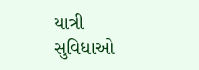યાત્રી સુવિધાઓ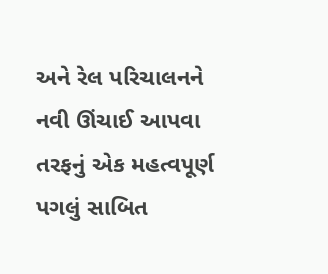અને રેલ પરિચાલનને નવી ઊંચાઈ આપવા તરફનું એક મહત્વપૂર્ણ પગલું સાબિત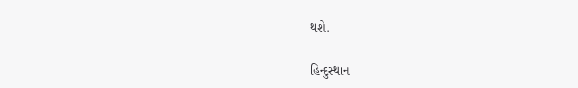થશે.

હિન્દુસ્થાન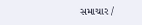સમાચાર /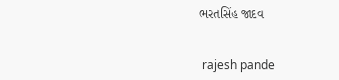ભરતસિંહ જાદવ


 rajesh pande